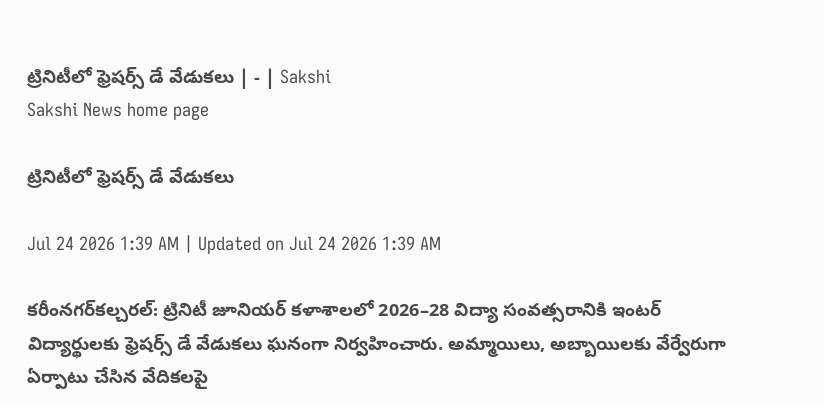ట్రినిటీలో ఫ్రెషర్స్‌ డే వేడుకలు | - | Sakshi
Sakshi News home page

ట్రినిటీలో ఫ్రెషర్స్‌ డే వేడుకలు

Jul 24 2026 1:39 AM | Updated on Jul 24 2026 1:39 AM

కరీంనగర్‌కల్చరల్‌: ట్రినిటీ జూనియర్‌ కళాశాలలో 2026–28 విద్యా సంవత్సరానికి ఇంటర్‌ విద్యార్థులకు ఫ్రెషర్స్‌ డే వేడుకలు ఘనంగా నిర్వహించారు. అమ్మాయిలు, అబ్బాయిలకు వేర్వేరుగా ఏర్పాటు చేసిన వేదికలపై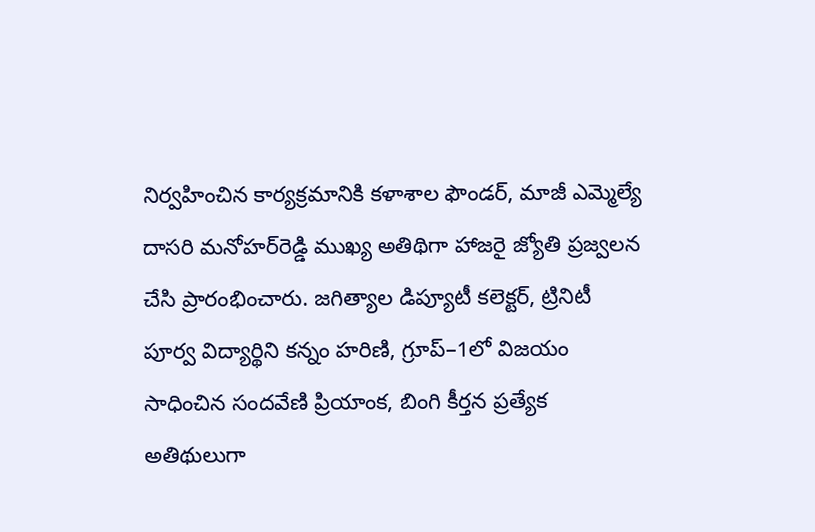నిర్వహించిన కార్యక్రమానికి కళాశాల ఫౌండర్‌, మాజీ ఎమ్మెల్యే దాసరి మనోహర్‌రెడ్డి ముఖ్య అతిథిగా హాజరై జ్యోతి ప్రజ్వలన చేసి ప్రారంభించారు. జగిత్యాల డిప్యూటీ కలెక్టర్‌, ట్రినిటీ పూర్వ విద్యార్థిని కన్నం హరిణి, గ్రూప్‌–1లో విజయం సాధించిన సందవేణి ప్రియాంక, బింగి కీర్తన ప్రత్యేక అతిథులుగా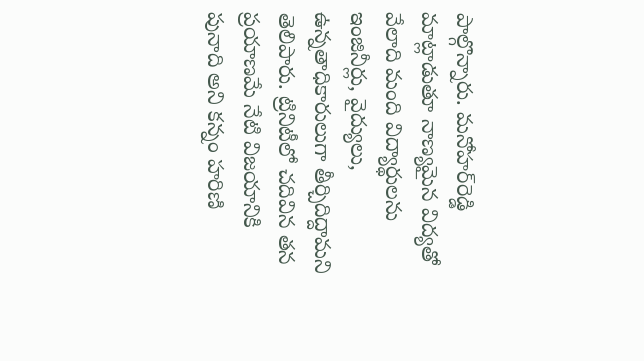పాల్గొన్నారు. మనోహర్‌రెడ్డి మాట్లాడుతూ నాణ్యమైన విద్యతో వేలాది మంది విద్యార్థులను ఇంజినీర్లు, వైద్యులు, ఉన్నతాధికారులుగా తీర్చిదిద్దామని తెలిపారు. ట్రినిటీలో చదివిన తన ప్రయాణమే నేటి విజయానికి పునాది అని కన్నం హరిణి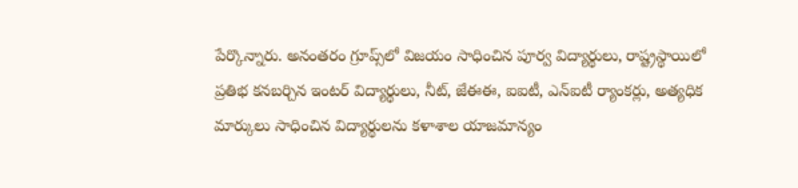పేర్కొన్నారు. అనంతరం గ్రూప్స్‌లో విజయం సాధించిన పూర్వ విద్యార్థులు, రాష్ట్రస్థాయిలో ప్రతిభ కనబర్చిన ఇంటర్‌ విద్యార్థులు, నీట్‌, జేఈఈ, ఐఐటీ, ఎన్‌ఐటీ ర్యాంకర్లు, అత్యధిక మార్కులు సాధించిన విద్యార్థులను కళాశాల యాజమాన్యం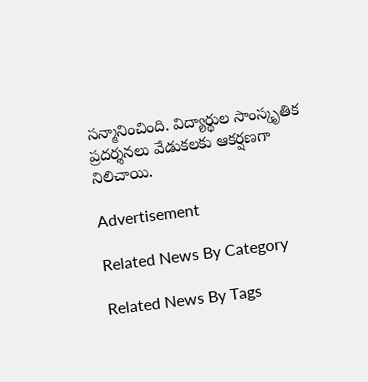సన్మానించింది. విద్యార్థుల సాంస్కృతిక ప్రదర్శనలు వేడుకలకు ఆకర్షణగా నిలిచాయి.

Advertisement

Related News By Category

Related News By Tags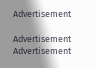Advertisement

Advertisement
Advertisement